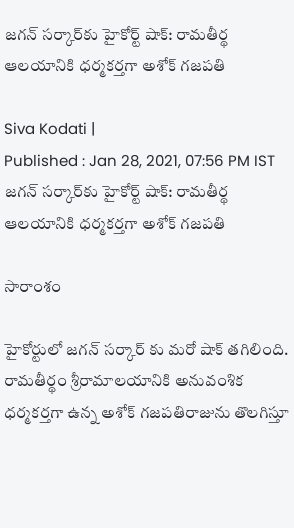జగన్ సర్కార్‌కు హైకోర్ట్ షాక్: రామతీర్థ ఆలయానికి ధర్మకర్తగా అశోక్ గజపతి

Siva Kodati |
Published : Jan 28, 2021, 07:56 PM IST
జగన్ సర్కార్‌కు హైకోర్ట్ షాక్: రామతీర్థ ఆలయానికి ధర్మకర్తగా అశోక్ గజపతి

సారాంశం

హైకోర్టులో జగన్ సర్కార్ కు మరో షాక్ తగిలింది. రామతీర్థం శ్రీరామాలయానికి అనువంశిక ధర్మకర్తగా ఉన్న అశోక్ గజపతిరాజును తొలగిస్తూ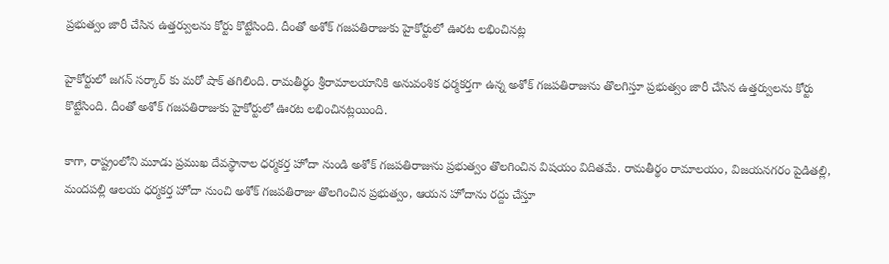ప్రభుత్వం జారీ చేసిన ఉత్తర్వులను కోర్టు కొట్టేసింది. దీంతో అశోక్ గజపతిరాజుకు హైకోర్టులో ఊరట లభించినట్ల

హైకోర్టులో జగన్ సర్కార్ కు మరో షాక్ తగిలింది. రామతీర్థం శ్రీరామాలయానికి అనువంశిక ధర్మకర్తగా ఉన్న అశోక్ గజపతిరాజును తొలగిస్తూ ప్రభుత్వం జారీ చేసిన ఉత్తర్వులను కోర్టు కొట్టేసింది. దీంతో అశోక్ గజపతిరాజుకు హైకోర్టులో ఊరట లభించినట్లయింది.

కాగా, రాష్ట్రంలోని మూడు ప్రముఖ దేవస్థానాల ధర్మకర్త హోదా నుండి అశోక్ గజపతిరాజును ప్రభుత్వం తొలగించిన విషయం విదితమే. రామతీర్థం రామాలయం, విజయనగరం పైడితల్లి, మందపల్లి ఆలయ ధర్మకర్త హోదా నుంచి అశోక్ గజపతిరాజు తొలగించిన ప్రభుత్వం, ఆయన హోదాను రద్దు చేస్తూ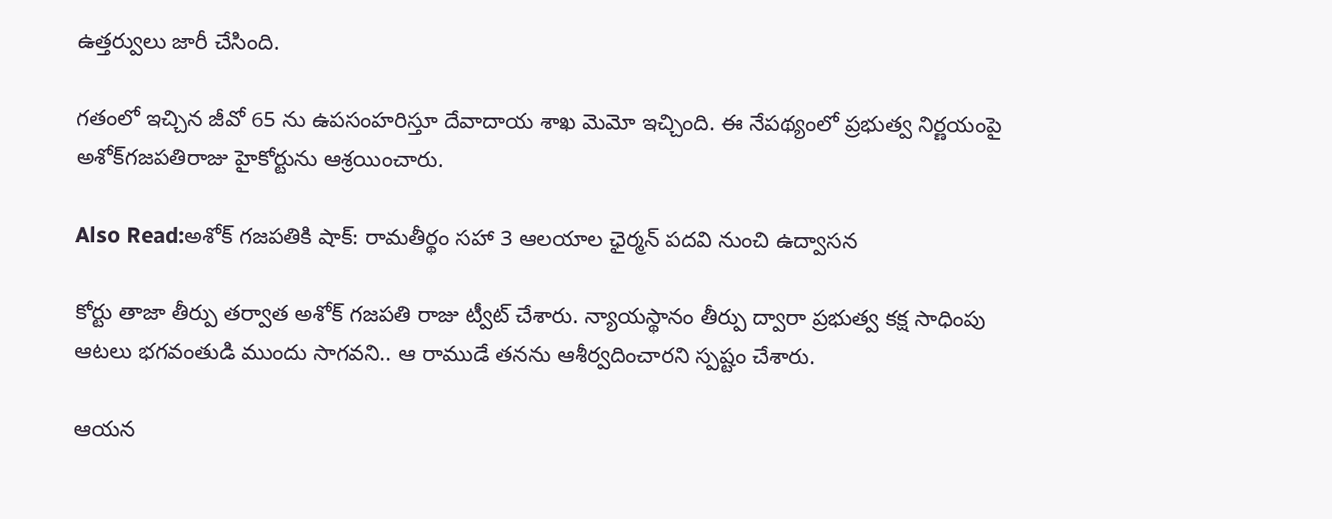ఉత్తర్వులు జారీ చేసింది.

గతంలో ఇచ్చిన జీవో 65 ను ఉపసంహరిస్తూ దేవాదాయ శాఖ మెమో ఇచ్చింది. ఈ నేపథ్యంలో ప్రభుత్వ నిర్ణయంపై అశోక్‌గజపతిరాజు హైకోర్టును ఆశ్రయించారు.

Also Read:అశోక్ గజపతికి షాక్: రామతీర్థం సహా 3 ఆలయాల ఛైర్మన్ పదవి నుంచి ఉద్వాసన

కోర్టు తాజా తీర్పు తర్వాత అశోక్ గజపతి రాజు ట్వీట్ చేశారు. న్యాయస్థానం తీర్పు ద్వారా ప్రభుత్వ కక్ష సాధింపు ఆటలు భగవంతుడి ముందు సాగవని.. ఆ రాముడే తనను ఆశీర్వదించారని స్పష్టం చేశారు.

ఆయన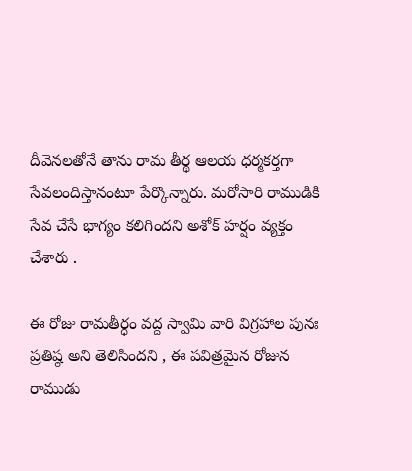దీవెనలతోనే తాను రామ తీర్థ ఆలయ ధర్మకర్తగా సేవలందిస్తానంటూ పేర్కొన్నారు. మరోసారి రాముడికి సేవ చేసే భాగ్యం కలిగిందని అశోక్ హర్షం వ్యక్తం చేశారు .

ఈ రోజు రామతీర్ధం వద్ద స్వామి వారి విగ్రహాల పునః ప్రతిష్ఠ అని తెలిసిందని , ఈ పవిత్రమైన రోజున రాముడు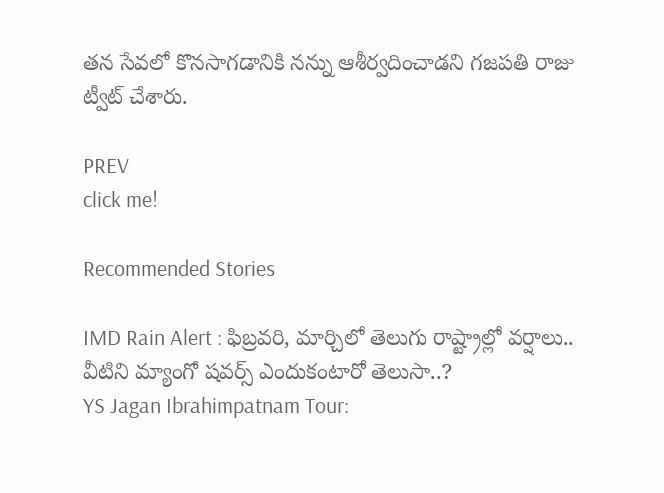తన సేవలో కొనసాగడానికి నన్ను ఆశీర్వదించాడని గజపతి రాజు ట్వీట్ చేశారు.

PREV
click me!

Recommended Stories

IMD Rain Alert : ఫిబ్రవరి, మార్చిలో తెలుగు రాష్ట్రాల్లో వర్షాలు.. వీటిని మ్యాంగో షవర్స్ ఎందుకంటారో తెలుసా..?
YS Jagan Ibrahimpatnam Tour: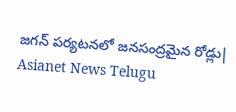జగన్ పర్యటనలో జనసంద్రమైన రోడ్లు| Asianet News Telugu